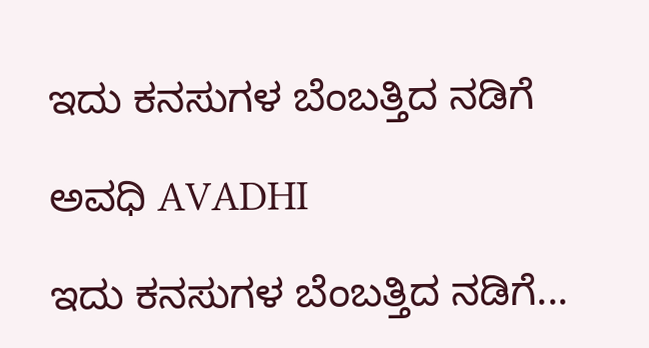ಇದು ಕನಸುಗಳ ಬೆಂಬತ್ತಿದ ನಡಿಗೆ‍

ಅವಧಿ AVADHI

ಇದು ಕನಸುಗಳ ಬೆಂಬತ್ತಿದ ನಡಿಗೆ...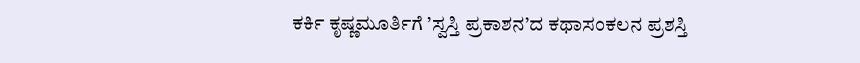ಕರ್ಕಿ ಕೃಷ್ಣಮೂರ್ತಿಗೆ ’ಸ್ವಸ್ತಿ ಪ್ರಕಾಶನ’ದ ಕಥಾಸಂಕಲನ ಪ್ರಶಸ್ತಿ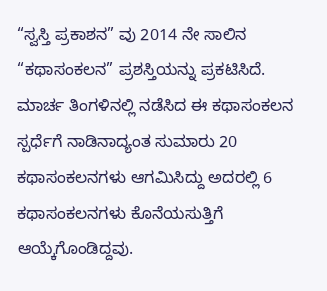“ಸ್ವಸ್ತಿ ಪ್ರಕಾಶನ” ವು 2014 ನೇ ಸಾಲಿನ “ಕಥಾಸಂಕಲನ” ಪ್ರಶಸ್ತಿಯನ್ನು ಪ್ರಕಟಿಸಿದೆ.
ಮಾರ್ಚ ತಿಂಗಳಿನಲ್ಲಿ ನಡೆಸಿದ ಈ ಕಥಾಸಂಕಲನ ಸ್ಪರ್ಧೆಗೆ ನಾಡಿನಾದ್ಯಂತ ಸುಮಾರು 20 ಕಥಾಸಂಕಲನಗಳು ಆಗಮಿಸಿದ್ದು ಅದರಲ್ಲಿ 6 ಕಥಾಸಂಕಲನಗಳು ಕೊನೆಯಸುತ್ತಿಗೆ ಆಯ್ಕೆಗೊಂಡಿದ್ದವು.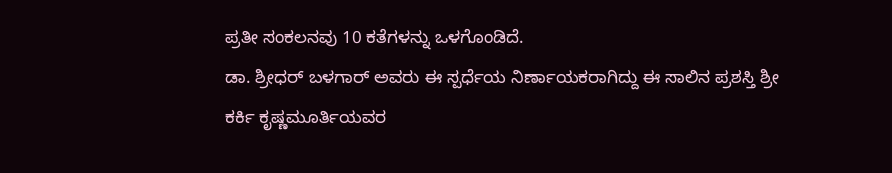ಪ್ರತೀ ಸಂಕಲನವು 10 ಕತೆಗಳನ್ನು ಒಳಗೊಂಡಿದೆ.
ಡಾ. ಶ್ರೀಧರ್ ಬಳಗಾರ್ ಅವರು ಈ ಸ್ಪರ್ಧೆಯ ನಿರ್ಣಾಯಕರಾಗಿದ್ದು ಈ ಸಾಲಿನ ಪ್ರಶಸ್ತಿ ಶ್ರೀ ಕರ್ಕಿ ಕೃಷ್ಣಮೂರ್ತಿಯವರ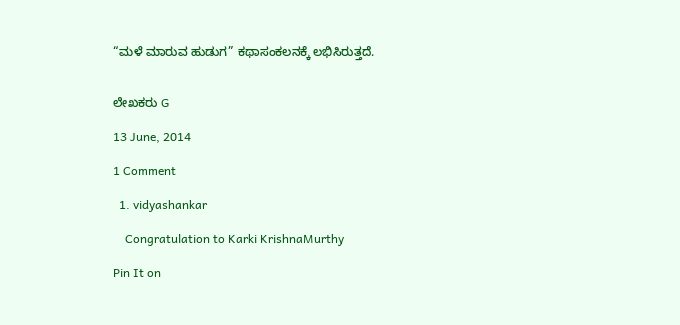“ಮಳೆ ಮಾರುವ ಹುಡುಗ” ಕಥಾಸಂಕಲನಕ್ಕೆ ಲಭಿಸಿರುತ್ತದೆ.


ಲೇಖಕರು G

13 June, 2014

1 Comment

  1. vidyashankar

    Congratulation to Karki KrishnaMurthy

Pin It on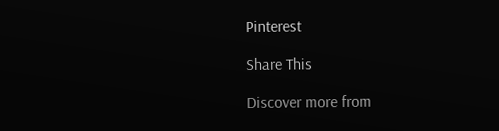Pinterest

Share This

Discover more from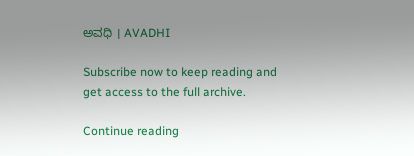ಅವಧಿ । AVADHI

Subscribe now to keep reading and get access to the full archive.

Continue reading